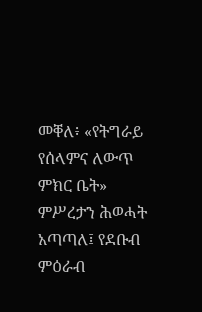መቐለ፥ «የትግራይ የሰላምና ለውጥ ምክር ቤት» ምሥረታን ሕወሓት አጣጣለ፤ የደቡብ ምዕራብ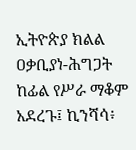ኢትዮጵያ ክልል ዐቃቢያነ-ሕግጋት ከፊል የሥራ ማቆም አደረጉ፤ ኪንሻሳ፥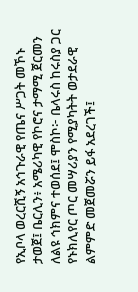የኢቦላ ወረርሺኝ አኅጉራዊ የጤና ሥጋት መኾኑ ታወጀ፤ ቤርሊን፥ አሜሪካዊ የኮሮና ታማሚ ጀርመን ለልዩ ኅክምና ተወሰደ፤ ሞስኮ፦ ቤላሩስ ከሩስያ ጋር የኑክሊየር ጦር መሣሪያን የሚያካትት ወታደራዊ ልምምድ መጀመሯን ይፋ አደረገች፤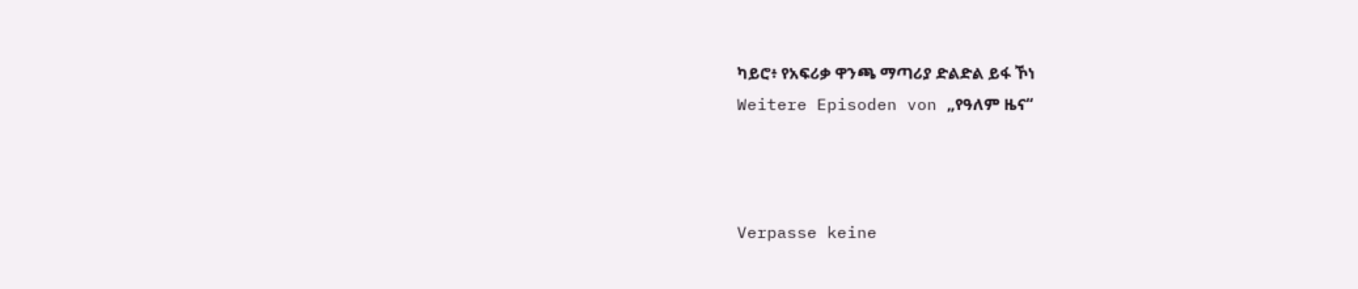ካይሮ፥ የአፍሪቃ ዋንጫ ማጣሪያ ድልድል ይፋ ኾነ
Weitere Episoden von „የዓለም ዜና“



Verpasse keine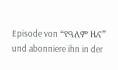Episode von “የዓለም ዜና” und abonniere ihn in der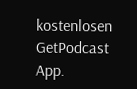kostenlosen GetPodcast App.